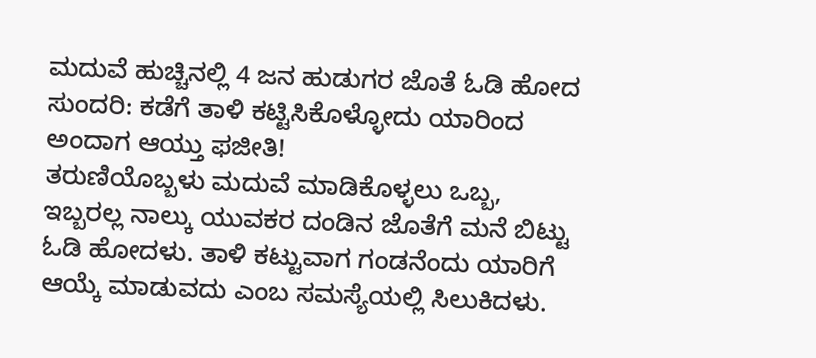ಮದುವೆ ಹುಚ್ಚಿನಲ್ಲಿ 4 ಜನ ಹುಡುಗರ ಜೊತೆ ಓಡಿ ಹೋದ ಸುಂದರಿ: ಕಡೆಗೆ ತಾಳಿ ಕಟ್ಟಿಸಿಕೊಳ್ಳೋದು ಯಾರಿಂದ ಅಂದಾಗ ಆಯ್ತು ಫಜೀತಿ!
ತರುಣಿಯೊಬ್ಬಳು ಮದುವೆ ಮಾಡಿಕೊಳ್ಳಲು ಒಬ್ಬ, ಇಬ್ಬರಲ್ಲ ನಾಲ್ಕು ಯುವಕರ ದಂಡಿನ ಜೊತೆಗೆ ಮನೆ ಬಿಟ್ಟು ಓಡಿ ಹೋದಳು. ತಾಳಿ ಕಟ್ಟುವಾಗ ಗಂಡನೆಂದು ಯಾರಿಗೆ ಆಯ್ಕೆ ಮಾಡುವದು ಎಂಬ ಸಮಸ್ಯೆಯಲ್ಲಿ ಸಿಲುಕಿದಳು.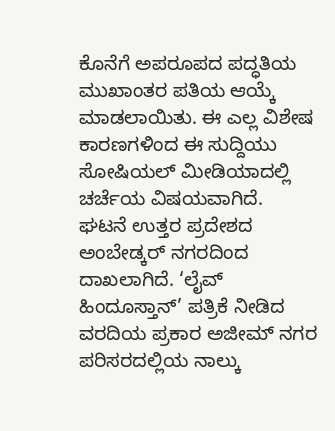ಕೊನೆಗೆ ಅಪರೂಪದ ಪದ್ಧತಿಯ ಮುಖಾಂತರ ಪತಿಯ ಆಯ್ಕೆ ಮಾಡಲಾಯಿತು. ಈ ಎಲ್ಲ ವಿಶೇಷ ಕಾರಣಗಳಿಂದ ಈ ಸುದ್ದಿಯು ಸೋಷಿಯಲ್ ಮೀಡಿಯಾದಲ್ಲಿ ಚರ್ಚೆಯ ವಿಷಯವಾಗಿದೆ.
ಘಟನೆ ಉತ್ತರ ಪ್ರದೇಶದ ಅಂಬೇಡ್ಕರ್ ನಗರದಿಂದ ದಾಖಲಾಗಿದೆ. ‘ಲೈವ್ ಹಿಂದೂಸ್ತಾನ್’ ಪತ್ರಿಕೆ ನೀಡಿದ ವರದಿಯ ಪ್ರಕಾರ ಅಜೀಮ್ ನಗರ ಪರಿಸರದಲ್ಲಿಯ ನಾಲ್ಕು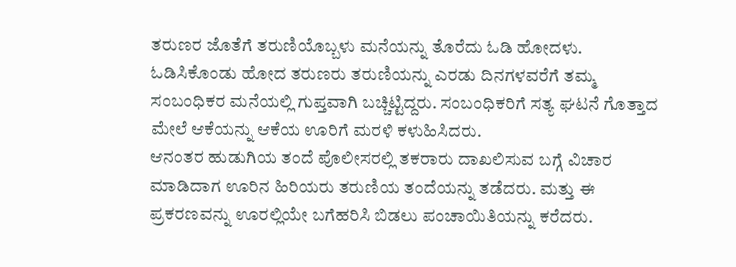ತರುಣರ ಜೊತೆಗೆ ತರುಣಿಯೊಬ್ಬಳು ಮನೆಯನ್ನು ತೊರೆದು ಓಡಿ ಹೋದಳು. ಓಡಿಸಿಕೊಂಡು ಹೋದ ತರುಣರು ತರುಣಿಯನ್ನು ಎರಡು ದಿನಗಳವರೆಗೆ ತಮ್ಮ ಸಂಬಂಧಿಕರ ಮನೆಯಲ್ಲಿ ಗುಪ್ತವಾಗಿ ಬಚ್ಚಿಟ್ಟಿದ್ದರು. ಸಂಬಂಧಿಕರಿಗೆ ಸತ್ಯ ಘಟನೆ ಗೊತ್ತಾದ ಮೇಲೆ ಆಕೆಯನ್ನು ಆಕೆಯ ಊರಿಗೆ ಮರಳಿ ಕಳುಹಿಸಿದರು.
ಆನಂತರ ಹುಡುಗಿಯ ತಂದೆ ಪೊಲೀಸರಲ್ಲಿ ತಕರಾರು ದಾಖಲಿಸುವ ಬಗ್ಗೆ ವಿಚಾರ ಮಾಡಿದಾಗ ಊರಿನ ಹಿರಿಯರು ತರುಣಿಯ ತಂದೆಯನ್ನು ತಡೆದರು. ಮತ್ತು ಈ ಪ್ರಕರಣವನ್ನು ಊರಲ್ಲಿಯೇ ಬಗೆಹರಿಸಿ ಬಿಡಲು ಪಂಚಾಯಿತಿಯನ್ನು ಕರೆದರು.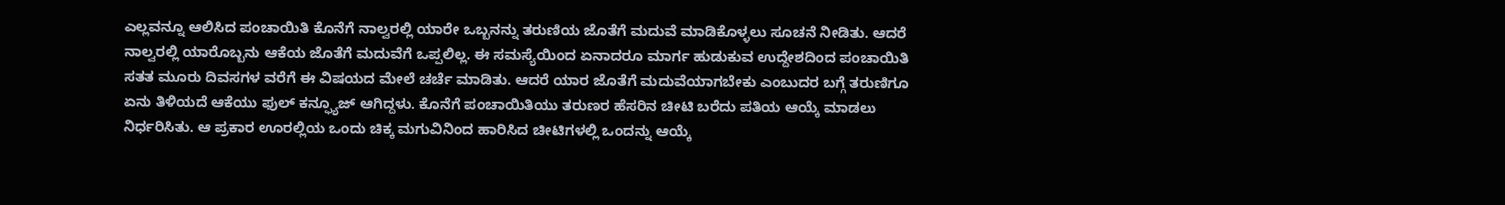ಎಲ್ಲವನ್ನೂ ಆಲಿಸಿದ ಪಂಚಾಯಿತಿ ಕೊನೆಗೆ ನಾಲ್ವರಲ್ಲಿ ಯಾರೇ ಒಬ್ಬನನ್ನು ತರುಣಿಯ ಜೊತೆಗೆ ಮದುವೆ ಮಾಡಿಕೊಳ್ಳಲು ಸೂಚನೆ ನೀಡಿತು. ಆದರೆ ನಾಲ್ವರಲ್ಲಿ ಯಾರೊಬ್ಬನು ಆಕೆಯ ಜೊತೆಗೆ ಮದುವೆಗೆ ಒಪ್ಪಲಿಲ್ಲ. ಈ ಸಮಸ್ಯೆಯಿಂದ ಏನಾದರೂ ಮಾರ್ಗ ಹುಡುಕುವ ಉದ್ದೇಶದಿಂದ ಪಂಚಾಯಿತಿ ಸತತ ಮೂರು ದಿವಸಗಳ ವರೆಗೆ ಈ ವಿಷಯದ ಮೇಲೆ ಚರ್ಚೆ ಮಾಡಿತು. ಆದರೆ ಯಾರ ಜೊತೆಗೆ ಮದುವೆಯಾಗಬೇಕು ಎಂಬುದರ ಬಗ್ಗೆ ತರುಣಿಗೂ ಏನು ತಿಳಿಯದೆ ಆಕೆಯು ಫುಲ್ ಕನ್ಫ್ಯೂಜ್ ಆಗಿದ್ದಳು. ಕೊನೆಗೆ ಪಂಚಾಯಿತಿಯು ತರುಣರ ಹೆಸರಿನ ಚೀಟಿ ಬರೆದು ಪತಿಯ ಆಯ್ಕೆ ಮಾಡಲು ನಿರ್ಧರಿಸಿತು. ಆ ಪ್ರಕಾರ ಊರಲ್ಲಿಯ ಒಂದು ಚಿಕ್ಕ ಮಗುವಿನಿಂದ ಹಾರಿಸಿದ ಚೀಟಿಗಳಲ್ಲಿ ಒಂದನ್ನು ಆಯ್ಕೆ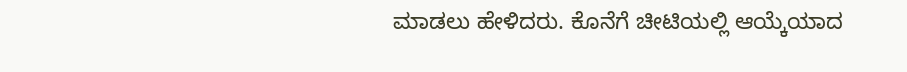ಮಾಡಲು ಹೇಳಿದರು. ಕೊನೆಗೆ ಚೀಟಿಯಲ್ಲಿ ಆಯ್ಕೆಯಾದ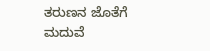ತರುಣನ ಜೊತೆಗೆ ಮದುವೆ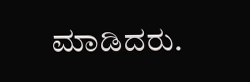ಮಾಡಿದರು.